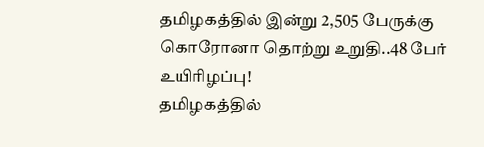தமிழகத்தில் இன்று 2,505 பேருக்கு கொரோனா தொற்று உறுதி..48 பேர் உயிரிழப்பு!
தமிழகத்தில்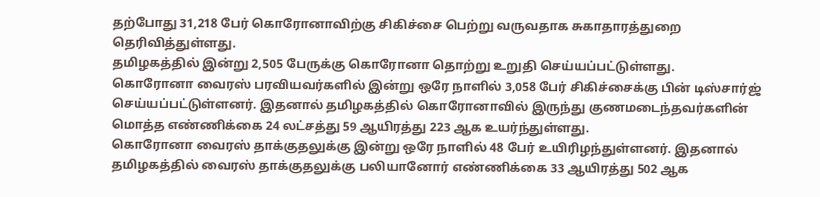தற்போது 31,218 பேர் கொரோனாவிற்கு சிகிச்சை பெற்று வருவதாக சுகாதாரத்துறை தெரிவித்துள்ளது.
தமிழகத்தில் இன்று 2,505 பேருக்கு கொரோனா தொற்று உறுதி செய்யப்பட்டுள்ளது.
கொரோனா வைரஸ் பரவியவர்களில் இன்று ஒரே நாளில் 3,058 பேர் சிகிச்சைக்கு பின் டிஸ்சார்ஜ் செய்யப்பட்டுள்ளனர். இதனால் தமிழகத்தில் கொரோனாவில் இருந்து குணமடைந்தவர்களின் மொத்த எண்ணிக்கை 24 லட்சத்து 59 ஆயிரத்து 223 ஆக உயர்ந்துள்ளது.
கொரோனா வைரஸ் தாக்குதலுக்கு இன்று ஒரே நாளில் 48 பேர் உயிரிழந்துள்ளனர். இதனால் தமிழகத்தில் வைரஸ் தாக்குதலுக்கு பலியானோர் எண்ணிக்கை 33 ஆயிரத்து 502 ஆக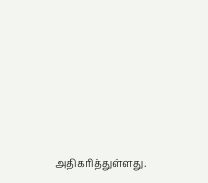அதிகரித்துள்ளது.